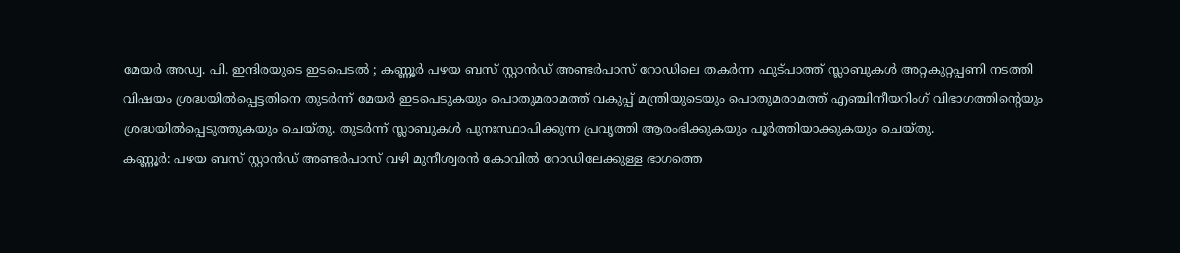മേയർ അഡ്വ. പി. ഇന്ദിരയുടെ ഇടപെടൽ ; കണ്ണൂർ പഴയ ബസ് സ്റ്റാൻഡ് അണ്ടർപാസ് റോഡിലെ തകർന്ന ഫുട്പാത്ത് സ്ലാബുകൾ അറ്റകുറ്റപ്പണി നടത്തി
വിഷയം ശ്രദ്ധയിൽപ്പെട്ടതിനെ തുടർന്ന് മേയർ ഇടപെടുകയും പൊതുമരാമത്ത് വകുപ്പ് മന്ത്രിയുടെയും പൊതുമരാമത്ത് എഞ്ചിനീയറിംഗ് വിഭാഗത്തിന്റെയും ശ്രദ്ധയിൽപ്പെടുത്തുകയും ചെയ്തു. തുടർന്ന് സ്ലാബുകൾ പുനഃസ്ഥാപിക്കുന്ന പ്രവൃത്തി ആരംഭിക്കുകയും പൂർത്തിയാക്കുകയും ചെയ്തു.
കണ്ണൂർ: പഴയ ബസ് സ്റ്റാൻഡ് അണ്ടർപാസ് വഴി മുനീശ്വരൻ കോവിൽ റോഡിലേക്കുള്ള ഭാഗത്തെ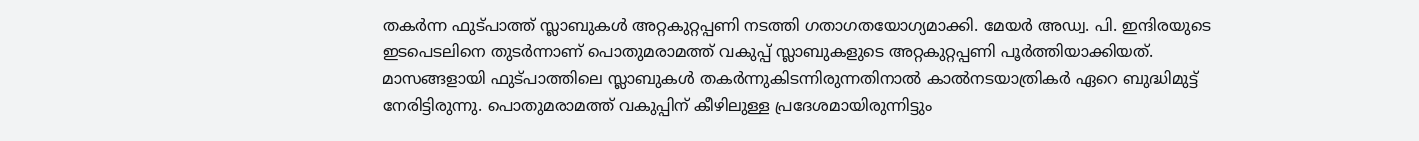തകർന്ന ഫുട്പാത്ത് സ്ലാബുകൾ അറ്റകുറ്റപ്പണി നടത്തി ഗതാഗതയോഗ്യമാക്കി. മേയർ അഡ്വ. പി. ഇന്ദിരയുടെ ഇടപെടലിനെ തുടർന്നാണ് പൊതുമരാമത്ത് വകുപ്പ് സ്ലാബുകളുടെ അറ്റകുറ്റപ്പണി പൂർത്തിയാക്കിയത്.
മാസങ്ങളായി ഫുട്പാത്തിലെ സ്ലാബുകൾ തകർന്നുകിടന്നിരുന്നതിനാൽ കാൽനടയാത്രികർ ഏറെ ബുദ്ധിമുട്ട് നേരിട്ടിരുന്നു. പൊതുമരാമത്ത് വകുപ്പിന് കീഴിലുള്ള പ്രദേശമായിരുന്നിട്ടും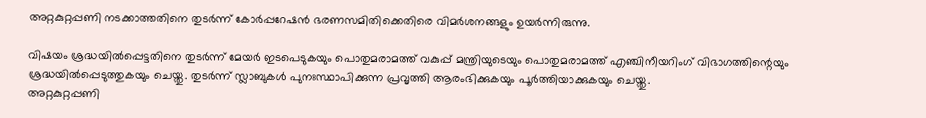അറ്റകുറ്റപ്പണി നടക്കാത്തതിനെ തുടർന്ന് കോർപ്പറേഷൻ ഭരണസമിതിക്കെതിരെ വിമർശനങ്ങളും ഉയർന്നിരുന്നു.

വിഷയം ശ്രദ്ധയിൽപ്പെട്ടതിനെ തുടർന്ന് മേയർ ഇടപെടുകയും പൊതുമരാമത്ത് വകുപ്പ് മന്ത്രിയുടെയും പൊതുമരാമത്ത് എഞ്ചിനീയറിംഗ് വിഭാഗത്തിന്റെയും ശ്രദ്ധയിൽപ്പെടുത്തുകയും ചെയ്തു. തുടർന്ന് സ്ലാബുകൾ പുനഃസ്ഥാപിക്കുന്ന പ്രവൃത്തി ആരംഭിക്കുകയും പൂർത്തിയാക്കുകയും ചെയ്തു.
അറ്റകുറ്റപ്പണി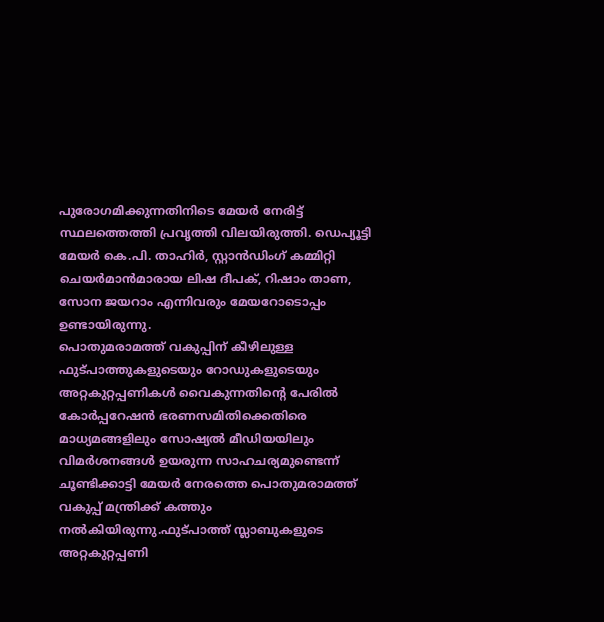പുരോഗമിക്കുന്നതിനിടെ മേയർ നേരിട്ട് സ്ഥലത്തെത്തി പ്രവൃത്തി വിലയിരുത്തി. ഡെപ്യൂട്ടി മേയർ കെ.പി. താഹിർ, സ്റ്റാൻഡിംഗ് കമ്മിറ്റി ചെയർമാൻമാരായ ലിഷ ദീപക്, റിഷാം താണ, സോന ജയറാം എന്നിവരും മേയറോടൊപ്പം ഉണ്ടായിരുന്നു.
പൊതുമരാമത്ത് വകുപ്പിന് കീഴിലുള്ള ഫുട്പാത്തുകളുടെയും റോഡുകളുടെയും അറ്റകുറ്റപ്പണികൾ വൈകുന്നതിന്റെ പേരിൽ കോർപ്പറേഷൻ ഭരണസമിതിക്കെതിരെ മാധ്യമങ്ങളിലും സോഷ്യൽ മീഡിയയിലും വിമർശനങ്ങൾ ഉയരുന്ന സാഹചര്യമുണ്ടെന്ന് ചൂണ്ടിക്കാട്ടി മേയർ നേരത്തെ പൊതുമരാമത്ത് വകുപ്പ് മന്ത്രിക്ക് കത്തും നൽകിയിരുന്നു.ഫുട്പാത്ത് സ്ലാബുകളുടെ അറ്റകുറ്റപ്പണി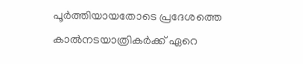പൂർത്തിയായതോടെ പ്രദേശത്തെ കാൽനടയാത്രികർക്ക് ഏറെ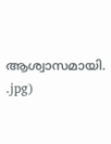ആശ്വാസമായി.
.jpg)